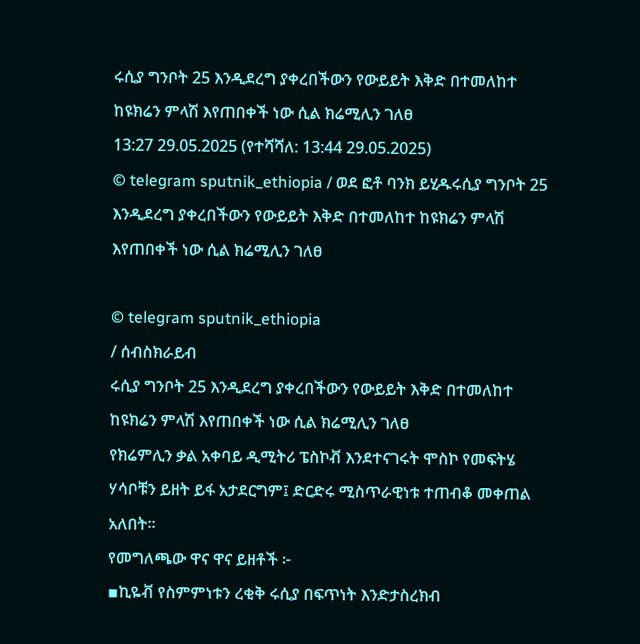ሩሲያ ግንቦት 25 እንዲደረግ ያቀረበችውን የውይይት እቅድ በተመለከተ ከዩክሬን ምላሽ እየጠበቀች ነው ሲል ክሬሚሊን ገለፀ
13:27 29.05.2025 (የተሻሻለ: 13:44 29.05.2025)
© telegram sputnik_ethiopia / ወደ ፎቶ ባንክ ይሂዱሩሲያ ግንቦት 25 እንዲደረግ ያቀረበችውን የውይይት እቅድ በተመለከተ ከዩክሬን ምላሽ እየጠበቀች ነው ሲል ክሬሚሊን ገለፀ

© telegram sputnik_ethiopia
/ ሰብስክራይብ
ሩሲያ ግንቦት 25 እንዲደረግ ያቀረበችውን የውይይት እቅድ በተመለከተ ከዩክሬን ምላሽ እየጠበቀች ነው ሲል ክሬሚሊን ገለፀ
የክሬምሊን ቃል አቀባይ ዲሚትሪ ፔስኮቭ እንደተናገሩት ሞስኮ የመፍትሄ ሃሳቦቹን ይዘት ይፋ አታደርግም፤ ድርድሩ ሚስጥራዊነቱ ተጠብቆ መቀጠል አለበት።
የመግለጫው ዋና ዋና ይዘቶች ፦
▪ኪዬቭ የስምምነቱን ረቂቅ ሩሲያ በፍጥነት እንድታስረክብ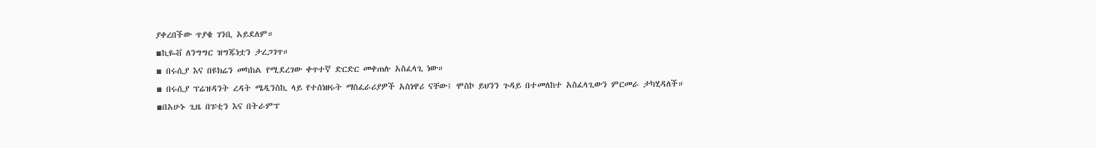ያቀረበችው ጥያቄ ገንቢ አይደለም።
▪ኪዬቭ ለንግግር ዝግጁነቷን ታረጋገጥ።
▪ በሩሲያ እና በዩክሬን መካከል የሚደረገው ቀጥተኛ ድርድር መቀጠሉ አስፈላጊ ነው።
▪ በሩሲያ ፕሬዝዳንት ረዳት ሜዲንስኪ ላይ የተሰነዘሩት ማስፈራሪያዎች አስነዋሪ ናቸው፤ ሞስኮ ይህንን ጉዳይ በተመለከተ አስፈላጊውን ምርመራ ታካሂዳለች።
▪በአሁኑ ጊዜ በፑቲን እና በትራምፕ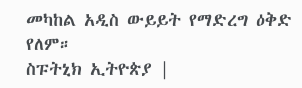መካከል አዲስ ውይይት የማድረግ ዕቅድ የለም።
ስፑትኒክ ኢትዮጵያ |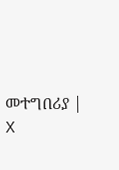መተግበሪያ | X